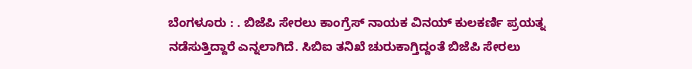ಬೆಂಗಳೂರು : . ಬಿಜೆಪಿ ಸೇರಲು ಕಾಂಗ್ರೆಸ್ ನಾಯಕ ವಿನಯ್ ಕುಲಕರ್ಣಿ ಪ್ರಯತ್ನ ನಡೆಸುತ್ತಿದ್ದಾರೆ ಎನ್ನಲಾಗಿದೆ. ಸಿಬಿಐ ತನಿಖೆ ಚುರುಕಾಗ್ತಿದ್ದಂತೆ ಬಿಜೆಪಿ ಸೇರಲು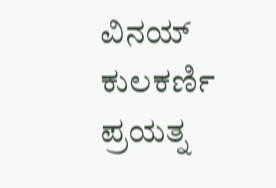ವಿನಯ್ ಕುಲಕರ್ಣಿ ಪ್ರಯತ್ನ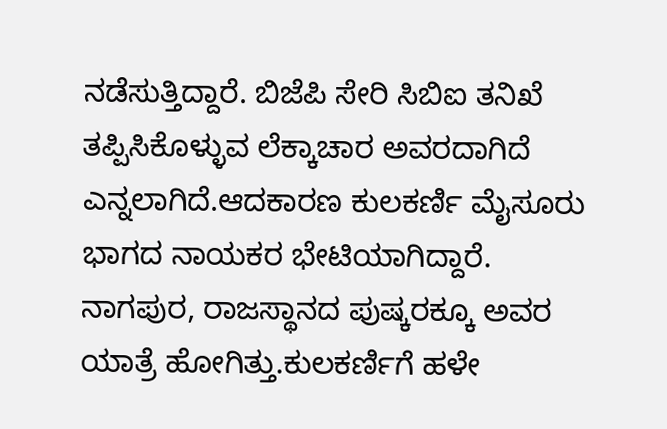ನಡೆಸುತ್ತಿದ್ದಾರೆ. ಬಿಜೆಪಿ ಸೇರಿ ಸಿಬಿಐ ತನಿಖೆ ತಪ್ಪಿಸಿಕೊಳ್ಳುವ ಲೆಕ್ಕಾಚಾರ ಅವರದಾಗಿದೆ ಎನ್ನಲಾಗಿದೆ.ಆದಕಾರಣ ಕುಲಕರ್ಣಿ ಮೈಸೂರು ಭಾಗದ ನಾಯಕರ ಭೇಟಿಯಾಗಿದ್ದಾರೆ. ನಾಗಪುರ, ರಾಜಸ್ಥಾನದ ಪುಷ್ಕರಕ್ಕೂ ಅವರ ಯಾತ್ರೆ ಹೋಗಿತ್ತು.ಕುಲಕರ್ಣಿಗೆ ಹಳೇ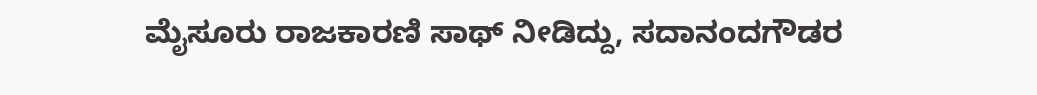ಮೈಸೂರು ರಾಜಕಾರಣಿ ಸಾಥ್ ನೀಡಿದ್ದು, ಸದಾನಂದಗೌಡರ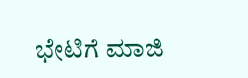ಭೇಟಿಗೆ ಮಾಜಿ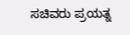ಸಚಿವರು ಪ್ರಯತ್ನ